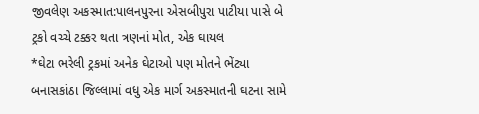જીવલેણ અકસ્માત:પાલનપુરના એસબીપુરા પાટીયા પાસે બે ટ્રકો વચ્ચે ટક્કર થતા ત્રણનાં મોત, એક ઘાયલ
*ઘેટા ભરેલી ટ્રકમાં અનેક ઘેટાઓ પણ મોતને ભેંટ્યા
બનાસકાંઠા જિલ્લામાં વધુ એક માર્ગ અકસ્માતની ઘટના સામે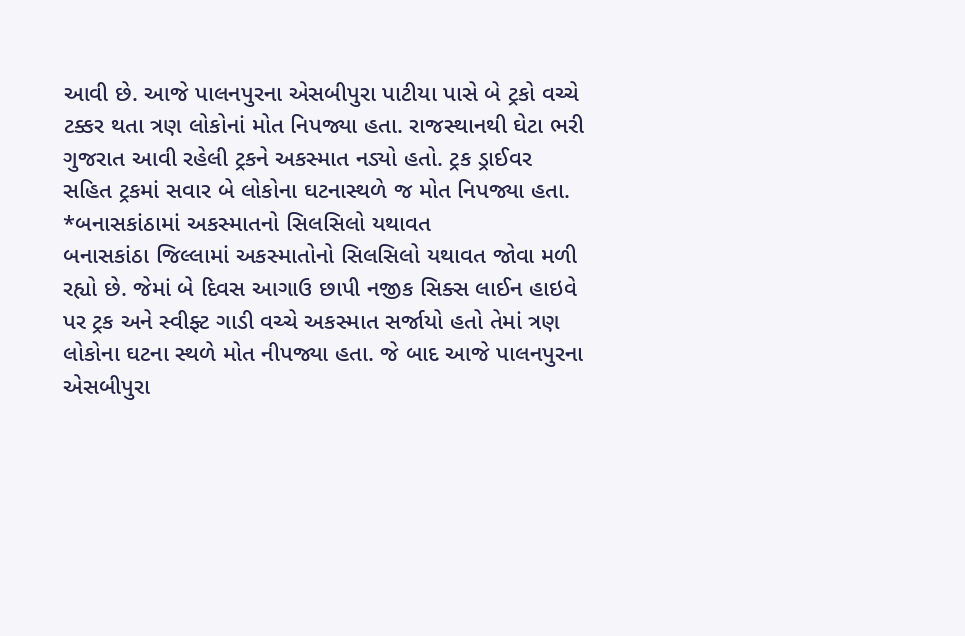આવી છે. આજે પાલનપુરના એસબીપુરા પાટીયા પાસે બે ટ્રકો વચ્ચે ટક્કર થતા ત્રણ લોકોનાં મોત નિપજ્યા હતા. રાજસ્થાનથી ઘેટા ભરી ગુજરાત આવી રહેલી ટ્રકને અકસ્માત નડ્યો હતો. ટ્રક ડ્રાઈવર સહિત ટ્રકમાં સવાર બે લોકોના ઘટનાસ્થળે જ મોત નિપજ્યા હતા.
*બનાસકાંઠામાં અકસ્માતનો સિલસિલો યથાવત
બનાસકાંઠા જિલ્લામાં અકસ્માતોનો સિલસિલો યથાવત જોવા મળી રહ્યો છે. જેમાં બે દિવસ આગાઉ છાપી નજીક સિક્સ લાઈન હાઇવે પર ટ્રક અને સ્વીફ્ટ ગાડી વચ્ચે અકસ્માત સર્જાયો હતો તેમાં ત્રણ લોકોના ઘટના સ્થળે મોત નીપજ્યા હતા. જે બાદ આજે પાલનપુરના એસબીપુરા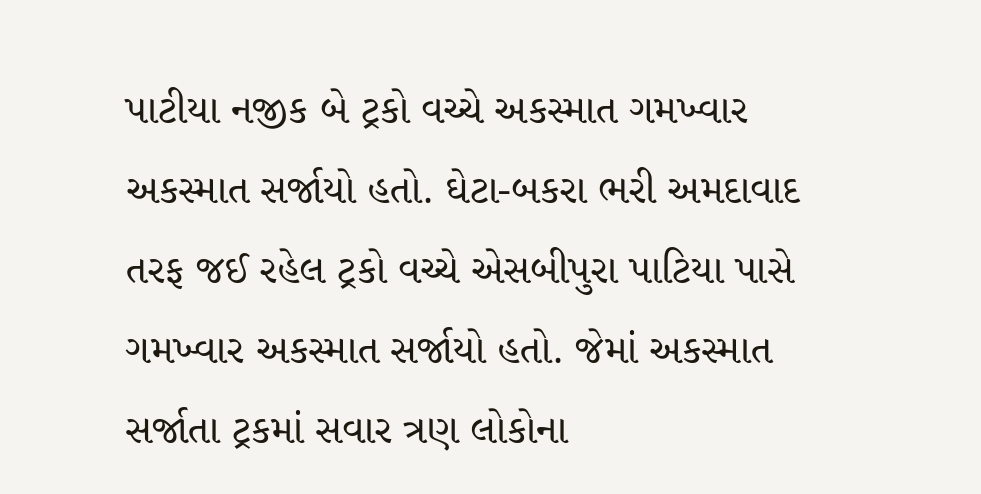પાટીયા નજીક બે ટ્રકો વચ્ચે અકસ્માત ગમખ્વાર અકસ્માત સર્જાયો હતો. ઘેટા-બકરા ભરી અમદાવાદ તરફ જઈ રહેલ ટ્રકો વચ્ચે એસબીપુરા પાટિયા પાસે ગમખ્વાર અકસ્માત સર્જાયો હતો. જેમાં અકસ્માત સર્જાતા ટ્રકમાં સવાર ત્રણ લોકોના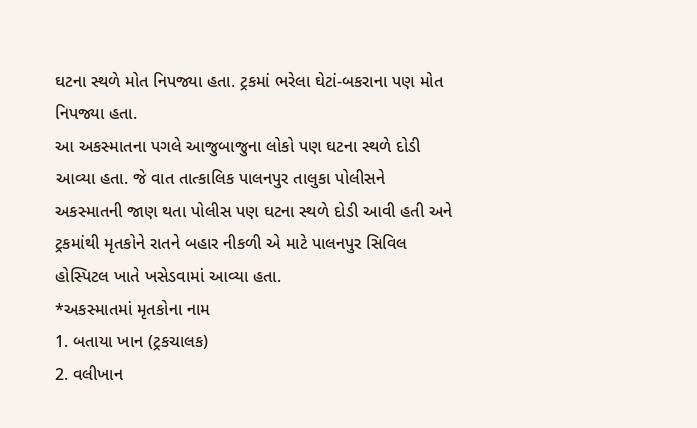ઘટના સ્થળે મોત નિપજ્યા હતા. ટ્રકમાં ભરેલા ઘેટાં-બકરાના પણ મોત નિપજ્યા હતા.
આ અકસ્માતના પગલે આજુબાજુના લોકો પણ ઘટના સ્થળે દોડી આવ્યા હતા. જે વાત તાત્કાલિક પાલનપુર તાલુકા પોલીસને અકસ્માતની જાણ થતા પોલીસ પણ ઘટના સ્થળે દોડી આવી હતી અને ટ્રકમાંથી મૃતકોને રાતને બહાર નીકળી એ માટે પાલનપુર સિવિલ હોસ્પિટલ ખાતે ખસેડવામાં આવ્યા હતા.
*અકસ્માતમાં મૃતકોના નામ
1. બતાયા ખાન (ટ્રકચાલક)
2. વલીખાન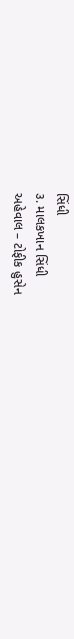સિંધી
૩. માલકખાન સિંધી
અહેવાલ – ટોફીક હુસેન